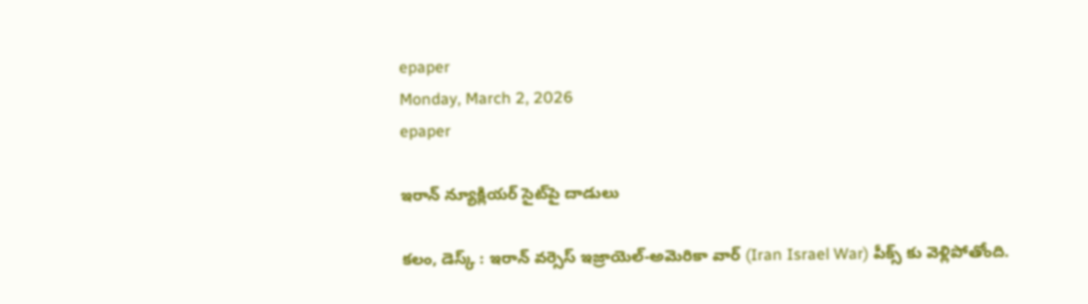epaper
Monday, March 2, 2026
epaper

ఇరాన్ న్యూక్లియర్ సైట్‌పై దాడులు

కలం, డెస్క్ : ఇరాన్ వర్సెస్ ఇజ్రాయెల్-అమెరికా వార్ (Iran Israel War) పీక్స్ కు వెళ్లిపోతోంది.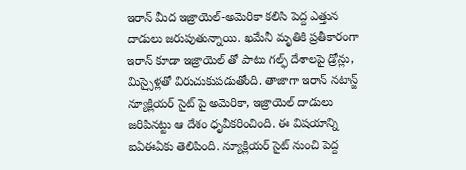ఇరాన్ మీద ఇజ్రాయెల్-అమెరికా కలిసి పెద్ద ఎత్తున దాడులు జరుపుతున్నాయి. ఖమేనీ మృతికి ప్రతీకారంగా ఇరాన్ కూడా ఇజ్రాయెల్ తో పాటు గల్ఫ్ దేశాలపై డ్రోన్లు, మిస్సైళ్లతో విరుచుకుపడుతోంది. తాజాగా ఇరాన్ నటాన్జ్ న్యూక్లియర్ సైట్ పై అమెరికా, ఇజ్రాయెల్ దాడులు జరిపినట్టు ఆ దేశం ధృవీకరించింది. ఈ విషయాన్ని ఐఏఈఏకు తెలిపింది. న్యూక్లియర్ సైట్ నుంచి పెద్ద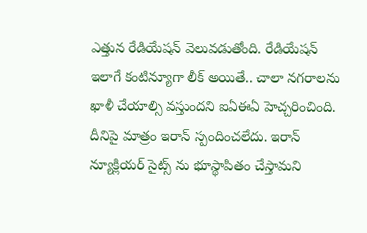ఎత్తున రేడియేషన్ వెలువడుతోంది. రేడియేషన్ ఇలాగే కంటిన్యూగా లీక్ అయితే.. చాలా నగరాలను ఖాళీ చేయాల్సి వస్తుందని ఐఏఈఏ హెచ్చరించింది. దీనిపై మాత్రం ఇరాన్ స్పందించలేదు. ఇరాన్ న్యూక్లియర్ సైట్స్ ను భూస్థాపితం చేస్తామని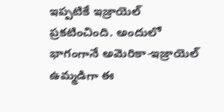ఇప్పటికే ఇజ్రాయెల్ ప్రకటించింది. అందులో భాగంగానే అమెరికా-ఇజ్రాయెల్ ఉమ్మడిగా ఈ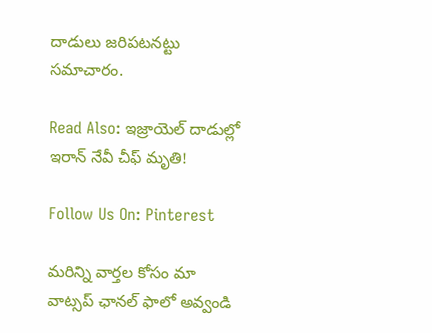దాడులు జరిపటనట్టు సమాచారం.

Read Also: ఇజ్రాయెల్ దాడుల్లో ఇరాన్ నేవీ చీఫ్ మృతి!

Follow Us On: Pinterest

మ‌రిన్ని వార్త‌ల కోసం మా వాట్స‌ప్ ఛాన‌ల్ ఫాలో అవ్వండి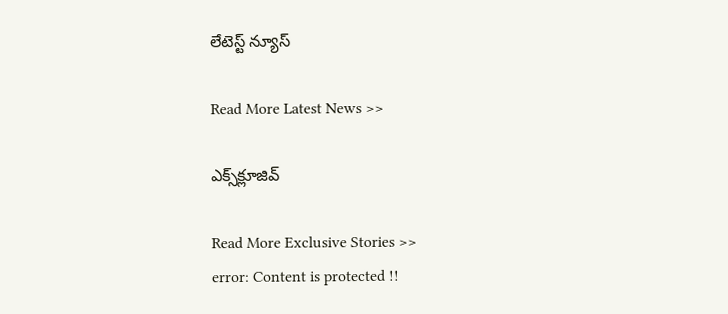లేటెస్ట్ న్యూస్‌

Read More Latest News >>

ఎక్స్‌క్లూజివ్‌

Read More Exclusive Stories >>
error: Content is protected !!